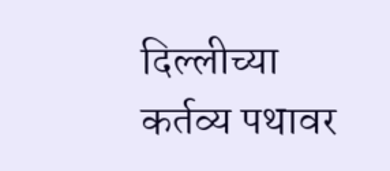दिल्लीच्या कर्तव्य पथावर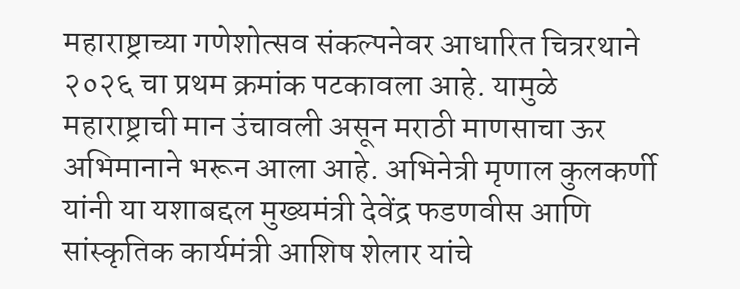महाराष्ट्राच्या गणेशोत्सव संकल्पनेवर आधारित चित्ररथाने २०२६ चा प्रथम क्रमांक पटकावला आहे. यामुळे महाराष्ट्राची मान उंचावली असून मराठी माणसाचा ऊर अभिमानाने भरून आला आहे. अभिनेत्री मृणाल कुलकर्णी यांनी या यशाबद्दल मुख्यमंत्री देवेंद्र फडणवीस आणि सांस्कृतिक कार्यमंत्री आशिष शेलार यांचे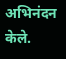अभिनंदन केले.